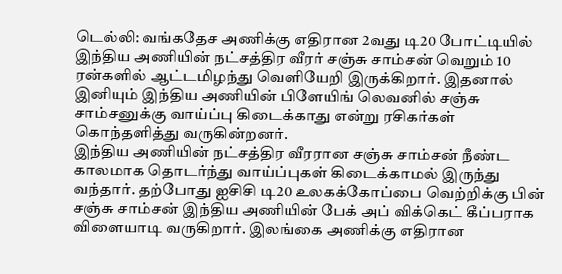டெல்லி: வங்கதேச அணிக்கு எதிரான 2வது டி20 போட்டியில் இந்திய அணியின் நட்சத்திர வீரர் சஞ்சு சாம்சன் வெறும் 10 ரன்களில் ஆட்டமிழந்து வெளியேறி இருக்கிறார். இதனால் இனியும் இந்திய அணியின் பிளேயிங் லெவனில் சஞ்சு சாம்சனுக்கு வாய்ப்பு கிடைக்காது என்று ரசிகர்கள் கொந்தளித்து வருகின்றனர்.
இந்திய அணியின் நட்சத்திர வீரரான சஞ்சு சாம்சன் நீண்ட காலமாக தொடர்ந்து வாய்ப்புகள் கிடைக்காமல் இருந்து வந்தார். தற்போது ஐசிசி டி20 உலகக்கோப்பை வெற்றிக்கு பின் சஞ்சு சாம்சன் இந்திய அணியின் பேக் அப் விக்கெட் கீப்பராக விளையாடி வருகிறார். இலங்கை அணிக்கு எதிரான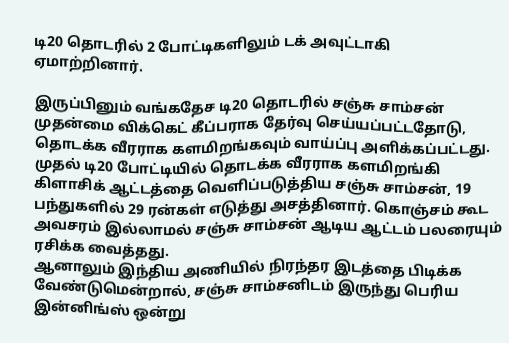டி20 தொடரில் 2 போட்டிகளிலும் டக் அவுட்டாகி ஏமாற்றினார்.

இருப்பினும் வங்கதேச டி20 தொடரில் சஞ்சு சாம்சன் முதன்மை விக்கெட் கீப்பராக தேர்வு செய்யப்பட்டதோடு, தொடக்க வீரராக களமிறங்கவும் வாய்ப்பு அளிக்கப்பட்டது. முதல் டி20 போட்டியில் தொடக்க வீரராக களமிறங்கி கிளாசிக் ஆட்டத்தை வெளிப்படுத்திய சஞ்சு சாம்சன், 19 பந்துகளில் 29 ரன்கள் எடுத்து அசத்தினார். கொஞ்சம் கூட அவசரம் இல்லாமல் சஞ்சு சாம்சன் ஆடிய ஆட்டம் பலரையும் ரசிக்க வைத்தது.
ஆனாலும் இந்திய அணியில் நிரந்தர இடத்தை பிடிக்க வேண்டுமென்றால், சஞ்சு சாம்சனிடம் இருந்து பெரிய இன்னிங்ஸ் ஒன்று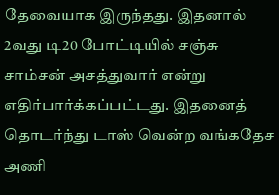தேவையாக இருந்தது. இதனால் 2வது டி20 போட்டியில் சஞ்சு சாம்சன் அசத்துவார் என்று எதிர்பார்க்கப்பட்டது. இதனைத் தொடர்ந்து டாஸ் வென்ற வங்கதேச அணி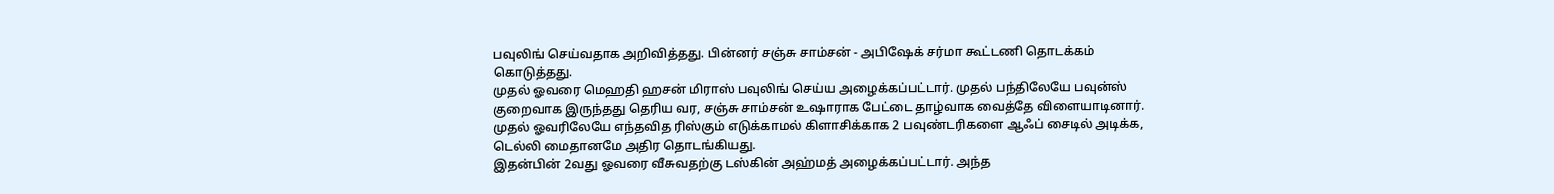பவுலிங் செய்வதாக அறிவித்தது. பின்னர் சஞ்சு சாம்சன் - அபிஷேக் சர்மா கூட்டணி தொடக்கம் கொடுத்தது.
முதல் ஓவரை மெஹதி ஹசன் மிராஸ் பவுலிங் செய்ய அழைக்கப்பட்டார். முதல் பந்திலேயே பவுன்ஸ் குறைவாக இருந்தது தெரிய வர, சஞ்சு சாம்சன் உஷாராக பேட்டை தாழ்வாக வைத்தே விளையாடினார். முதல் ஓவரிலேயே எந்தவித ரிஸ்கும் எடுக்காமல் கிளாசிக்காக 2 பவுண்டரிகளை ஆஃப் சைடில் அடிக்க, டெல்லி மைதானமே அதிர தொடங்கியது.
இதன்பின் 2வது ஓவரை வீசுவதற்கு டஸ்கின் அஹ்மத் அழைக்கப்பட்டார். அந்த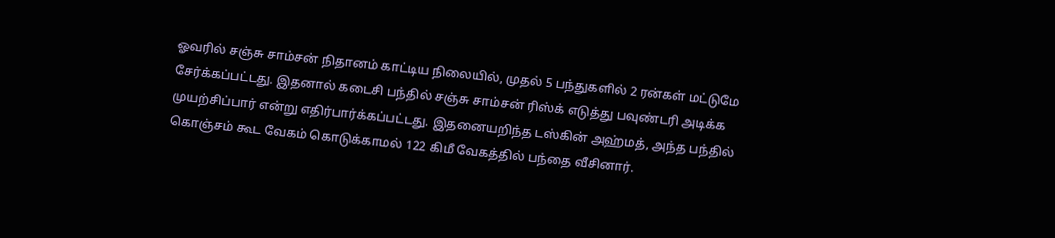ஓவரில் சஞ்சு சாம்சன் நிதானம் காட்டிய நிலையில், முதல் 5 பந்துகளில் 2 ரன்கள் மட்டுமே சேர்க்கப்பட்டது. இதனால் கடைசி பந்தில் சஞ்சு சாம்சன் ரிஸ்க் எடுத்து பவுண்டரி அடிக்க முயற்சிப்பார் என்று எதிர்பார்க்கப்பட்டது. இதனையறிந்த டஸ்கின் அஹ்மத், அந்த பந்தில் கொஞ்சம் கூட வேகம் கொடுக்காமல் 122 கிமீ வேகத்தில் பந்தை வீசினார்.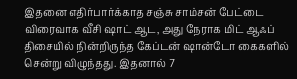இதனை எதிர்பார்க்காத சஞ்சு சாம்சன் பேட்டை விரைவாக வீசி ஷாட் ஆட, அது நேராக மிட் ஆஃப் திசையில் நின்றிருந்த கேப்டன் ஷான்டோ கைகளில் சென்று விழுந்தது. இதனால் 7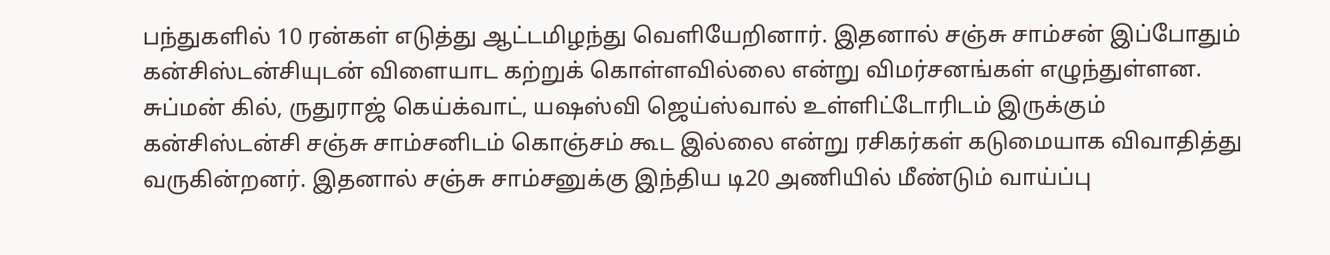பந்துகளில் 10 ரன்கள் எடுத்து ஆட்டமிழந்து வெளியேறினார். இதனால் சஞ்சு சாம்சன் இப்போதும் கன்சிஸ்டன்சியுடன் விளையாட கற்றுக் கொள்ளவில்லை என்று விமர்சனங்கள் எழுந்துள்ளன.
சுப்மன் கில், ருதுராஜ் கெய்க்வாட், யஷஸ்வி ஜெய்ஸ்வால் உள்ளிட்டோரிடம் இருக்கும் கன்சிஸ்டன்சி சஞ்சு சாம்சனிடம் கொஞ்சம் கூட இல்லை என்று ரசிகர்கள் கடுமையாக விவாதித்து வருகின்றனர். இதனால் சஞ்சு சாம்சனுக்கு இந்திய டி20 அணியில் மீண்டும் வாய்ப்பு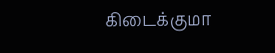கிடைக்குமா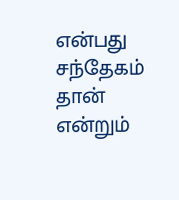என்பது சந்தேகம் தான் என்றும்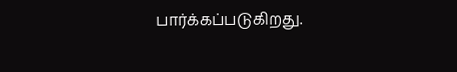பார்க்கப்படுகிறது.